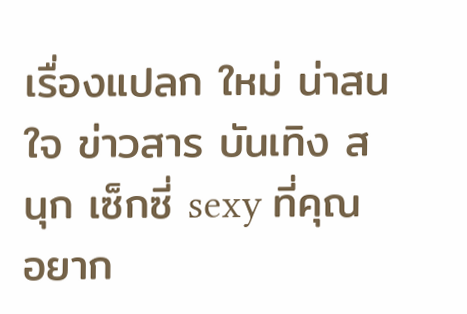เรื่องแปลก ใหม่ น่าสนใจ ข่าวสาร บันเทิง สนุก เซ็กซี่ sexy ที่คุณ อยาก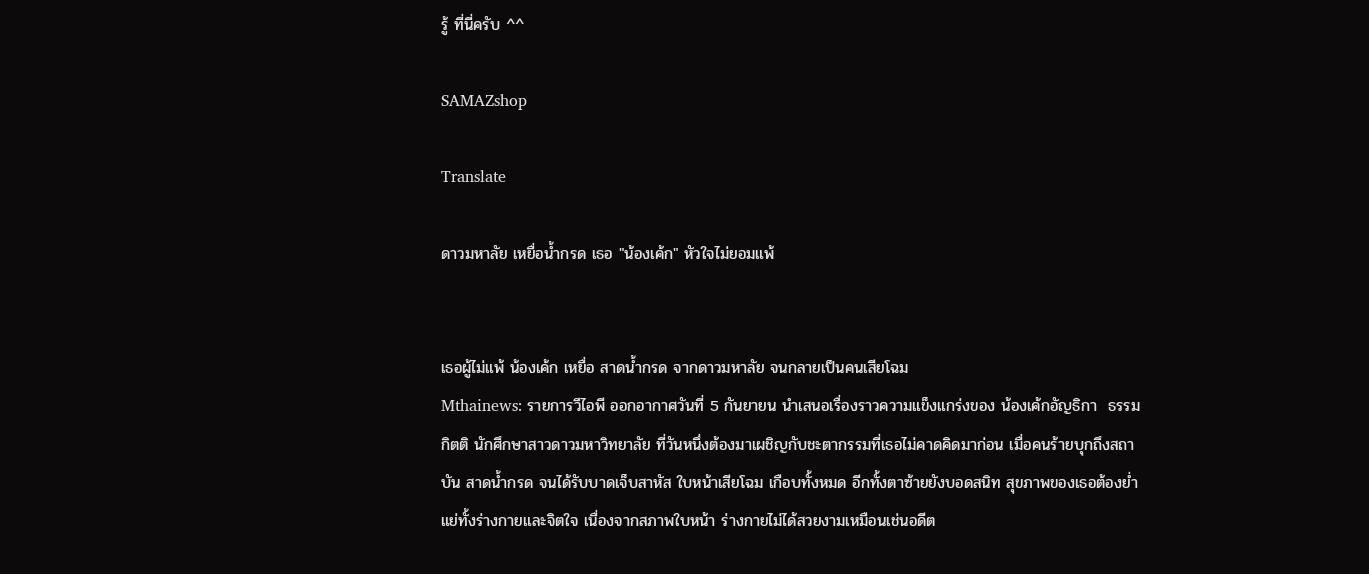รู้ ที่นี่ครับ ^^

SAMAZshop

Translate

ดาวมหาลัย เหยื่อน้ำกรด เธอ "น้องเค้ก" หัวใจไม่ยอมแพ้


เธอผู้ไม่แพ้ น้องเค้ก เหยื่อ สาดน้ำกรด จากดาวมหาลัย จนกลายเป็นคนเสียโฉม
Mthainews: รายการวีไอพี ออกอากาศวันที่ 5 กันยายน นำเสนอเรื่องราวความแข็งแกร่งของ น้องเค้กอัญธิกา  ธรรมกิตติ นักศึกษาสาวดาวมหาวิทยาลัย ที่วันหนึ่งต้องมาเผชิญกับชะตากรรมที่เธอไม่คาดคิดมาก่อน เมื่อคนร้ายบุกถึงสถาบัน สาดน้ำกรด จนได้รับบาดเจ็บสาหัส ใบหน้าเสียโฉม เกือบทั้งหมด อีกทั้งตาซ้ายยังบอดสนิท สุขภาพของเธอต้องย่ำแย่ทั้งร่างกายและจิตใจ เนื่องจากสภาพใบหน้า ร่างกายไม่ได้สวยงามเหมือนเช่นอดีต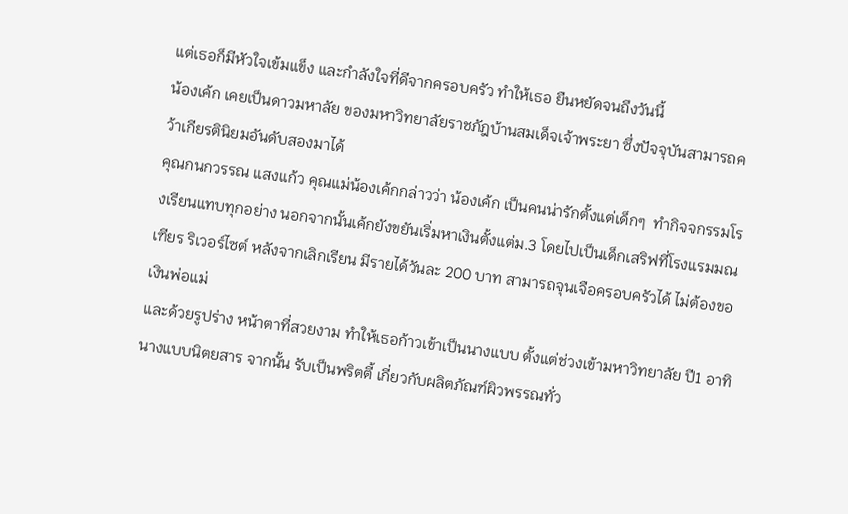แต่เธอก็มีหัวใจเข้มแข็ง และกำลังใจที่ดีจากครอบครัว ทำให้เธอ ยืนหยัดจนถึงวันนี้
น้องเค้ก เคยเป็นดาวมหาลัย ของมหาวิทยาลัยราชภัฎบ้านสมเด็จเจ้าพระยา ซึ่งปัจจุบันสามารถคว้าเกียรตินิยมอันดับสองมาได้
คุณกนกวรรณ แสงแก้ว คุณแม่น้องเค้กกล่าวว่า น้องเค้ก เป็นคนน่ารักตั้งแต่เด็กๆ  ทำกิจจกรรมโรงเรียนแทบทุกอย่าง นอกจากนั้นเค้กยังขยันเริ่มหาเงินตั้งแต่ม.3 โดยไปเป็นเด็กเสริฟที่โรงแรมมณเฑียร ริเวอร์ไซต์ หลังจากเลิกเรียน มีรายได้วันละ 200 บาท สามารถจุนเจือครอบครัวได้ ไม่ต้องขอเงินพ่อแม่
และด้วยรูปร่าง หน้าตาที่สวยงาม ทำให้เธอก้าวเข้าเป็นนางแบบ ตั้งแต่ช่วงเข้ามหาวิทยาลัย ปี1 อาทิ นางแบบนิตยสาร จากนั้น รับเป็นพริตตี้ เกี่ยวกับผลิตภัณฑ์ผิวพรรณทั่ว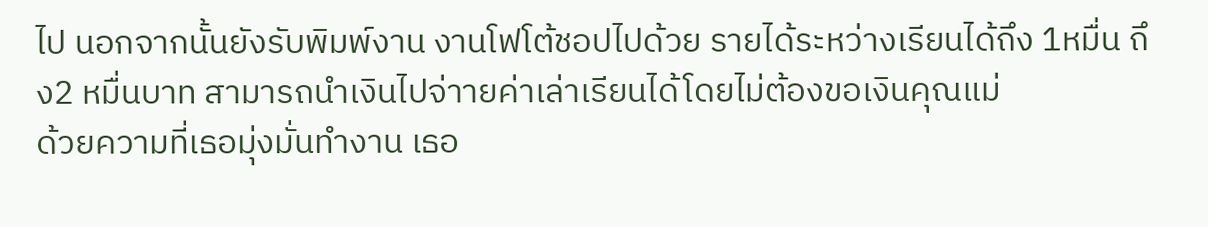ไป นอกจากนั้นยังรับพิมพ์งาน งานโฟโต้ชอปไปด้วย รายได้ระหว่างเรียนได้ถึง 1หมื่น ถึง2 หมื่นบาท สามารถนำเงินไปจ่าายค่าเล่าเรียนได้โดยไม่ต้องขอเงินคุณแม่
ด้วยความที่เธอมุ่งมั่นทำงาน เธอ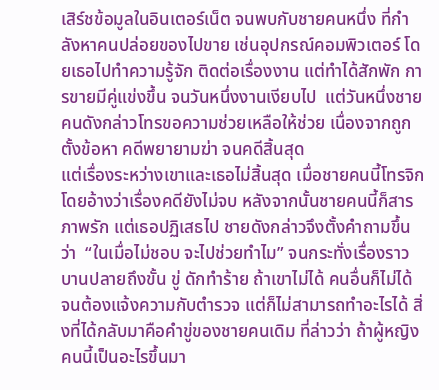เสิร์ชข้อมูลในอินเตอร์เน็ต จนพบกับชายคนหนึ่ง ที่กำลังหาคนปล่อยของไปขาย เช่นอุปกรณ์คอมพิวเตอร์ โดยเธอไปทำความรู้จัก ติดต่อเรื่องงาน แต่ทำได้สักพัก การขายมีคู่แข่งขึ้น จนวันหนึ่งงานเงียบไป  แต่วันหนึ่งชายคนดังกล่าวโทรขอความช่วยเหลือให้ช่วย เนื่องจากถูกตั้งข้อหา คดีพยายามฆ่า จนคดีสิ้นสุด
แต่เรื่องระหว่างเขาและเธอไม่สิ้นสุด เมื่อชายคนนี้โทรจิก โดยอ้างว่าเรื่องคดียังไม่จบ หลังจากนั้นชายคนนี้ก็สารภาพรัก แต่เธอปฏิเสธไป ชายดังกล่าวจึงตั้งคำถามขึ้นว่า  “ในเมื่อไม่ชอบ จะไปช่วยทำไม” จนกระทั่งเรื่องราวบานปลายถึงขั้น ขู่ ดักทำร้าย ถ้าเขาไม่ได้ คนอื่นก็ไม่ได้ จนต้องแจ้งความกับตำรวจ แต่ก็ไม่สามารถทำอะไรได้ สิ่งที่ได้กลับมาคือคำขู่ของชายคนเดิม ที่ล่าวว่า ถ้าผู้หญิงคนนี้เป็นอะไรขึ้นมา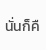นั่นก็คื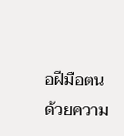อฝีมือตน
ด้วยความ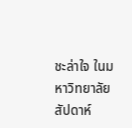ชะล่าใจ ในมหาวิทยาลัย สัปดาห์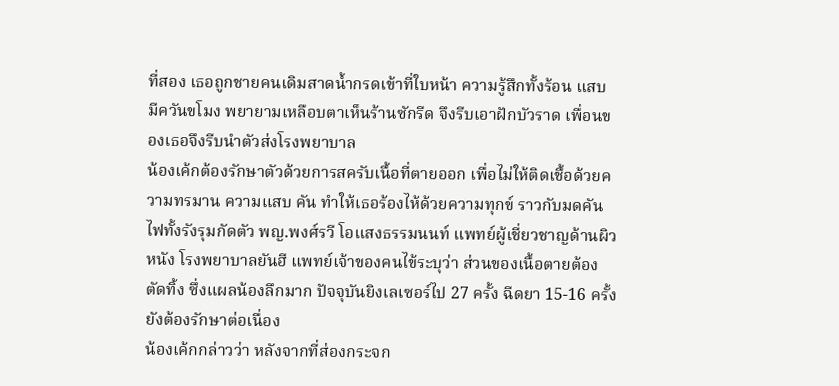ที่สอง เธอถูกชายคนเดิมสาดน้ำกรดเข้าที่ใบหน้า ความรู้สึกทั้งร้อน แสบ มีควันขโมง พยายามเหลือบตาเห็นร้านซักรีด จึงรีบเอาฝักบัวราด เพื่อนของเธอจึงรีบนำตัวส่งโรงพยาบาล
น้องเค้กต้องรักษาตัวด้วยการสครับเนื้อที่ตายออก เพื่อไม่ให้ติดเชื้อด้วยความทรมาน ความแสบ คัน ทำให้เธอร้องไห้ด้วยความทุกข์ ราวกับมดคันไฟทั้งรังรุมกัดตัว พญ.พงศ์รวี โอแสงธรรมนนท์ แพทย์ผู้เชี่ยวชาญด้านผิวหนัง โรงพยาบาลยันฮี แพทย์เจ้าของคนไข้ระบุว่า ส่วนของเนื้อตายต้องตัดทิ้ง ซึ่งแผลน้องลึกมาก ปัจจุบันยิงเลเซอร์ไป 27 ครั้ง ฉีดยา 15-16 ครั้ง ยังต้องรักษาต่อเนื่อง
น้องเค้กกล่าวว่า หลังจากที่ส่องกระจก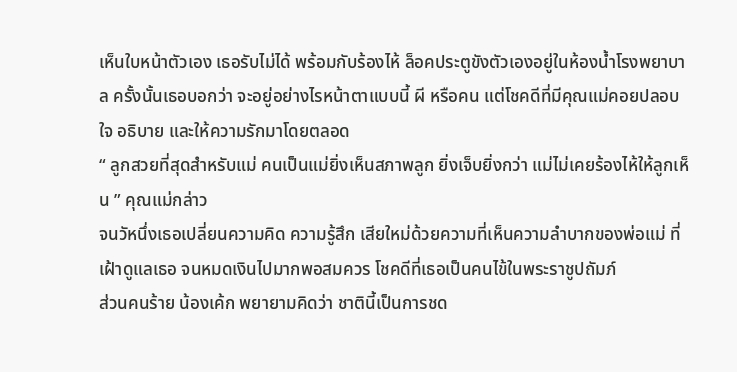เห็นใบหน้าตัวเอง เธอรับไม่ได้ พร้อมกับร้องไห้ ล็อคประตูขังตัวเองอยู่ในห้องน้ำโรงพยาบาล ครั้งนั้นเธอบอกว่า จะอยู่อย่างไรหน้าตาแบบนี้ ผี หรือคน แต่โชคดีที่มีคุณแม่คอยปลอบใจ อธิบาย และให้ความรักมาโดยตลอด
“ ลูกสวยที่สุดสำหรับแม่ คนเป็นแม่ยิ่งเห็นสภาพลูก ยิ่งเจ็บยิ่งกว่า แม่ไม่เคยร้องไห้ให้ลูกเห็น ” คุณแม่กล่าว
จนวัหนึ่งเธอเปลี่ยนความคิด ความรู้สึก เสียใหม่ด้วยความที่เห็นความลำบากของพ่อแม่ ที่เฝ้าดูแลเธอ จนหมดเงินไปมากพอสมควร โชคดีที่เธอเป็นคนไข้ในพระราชูปถัมภ์
ส่วนคนร้าย น้องเค้ก พยายามคิดว่า ชาตินี้เป็นการชด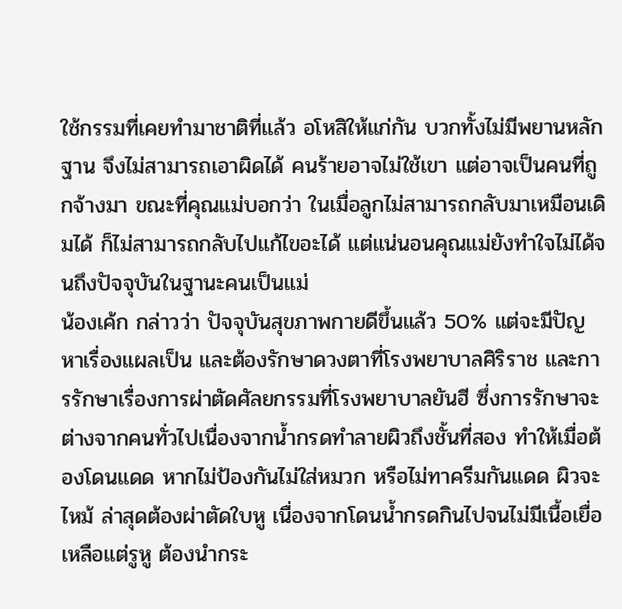ใช้กรรมที่เคยทำมาชาติที่แล้ว อโหสิให้แก่กัน บวกทั้งไม่มีพยานหลักฐาน จึงไม่สามารถเอาผิดได้ คนร้ายอาจไม่ใช้เขา แต่อาจเป็นคนที่ถูกจ้างมา ขณะที่คุณแม่บอกว่า ในเมื่อลูกไม่สามารถกลับมาเหมือนเดิมได้ ก็ไม่สามารถกลับไปแก้ไขอะได้ แต่แน่นอนคุณแม่ยังทำใจไม่ได้จนถึงปัจจุบันในฐานะคนเป็นแม่
น้องเค้ก กล่าวว่า ปัจจุบันสุขภาพกายดีขึ้นแล้ว 50% แต่จะมีปัญหาเรื่องแผลเป็น และต้องรักษาดวงตาที่โรงพยาบาลศิริราช และการรักษาเรื่องการผ่าตัดศัลยกรรมที่โรงพยาบาลยันฮี ซึ่งการรักษาจะต่างจากคนทั่วไปเนื่องจากน้ำกรดทำลายผิวถึงชั้นที่สอง ทำให้เมื่อต้องโดนแดด หากไม่ป้องกันไม่ใส่หมวก หรือไม่ทาครีมกันแดด ผิวจะไหม้ ล่าสุดต้องผ่าตัดใบหู เนื่องจากโดนน้ำกรดกินไปจนไม่มีเนื้อเยื่อ เหลือแต่รูหู ต้องนำกระ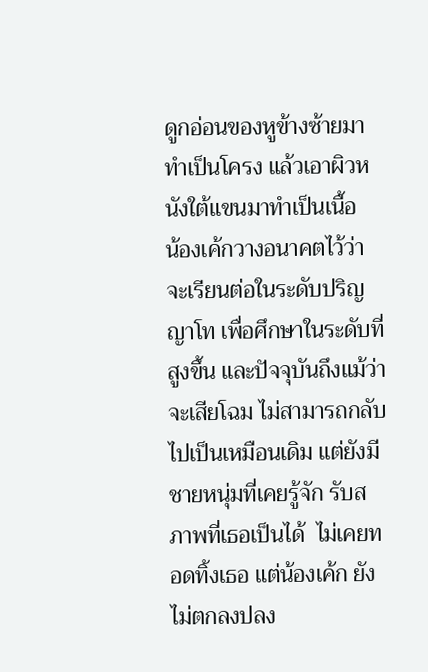ดูกอ่อนของหูข้างซ้ายมาทำเป็นโครง แล้วเอาผิวหนังใต้แขนมาทำเป็นเนื้อ
น้องเค้กวางอนาคตไว้ว่า จะเรียนต่อในระดับปริญญาโท เพื่อศึกษาในระดับที่สูงขึ้น และปัจจุบันถึงแม้ว่าจะเสียโฉม ไม่สามารถกลับไปเป็นเหมือนเดิม แต่ยังมีชายหนุ่มที่เคยรู้จัก รับสภาพที่เธอเป็นได้  ไม่เคยทอดทิ้งเธอ แต่น้องเค้ก ยังไม่ตกลงปลง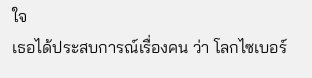ใจ
เธอได้ประสบการณ์เรื่องคน ว่า โลกไซเบอร์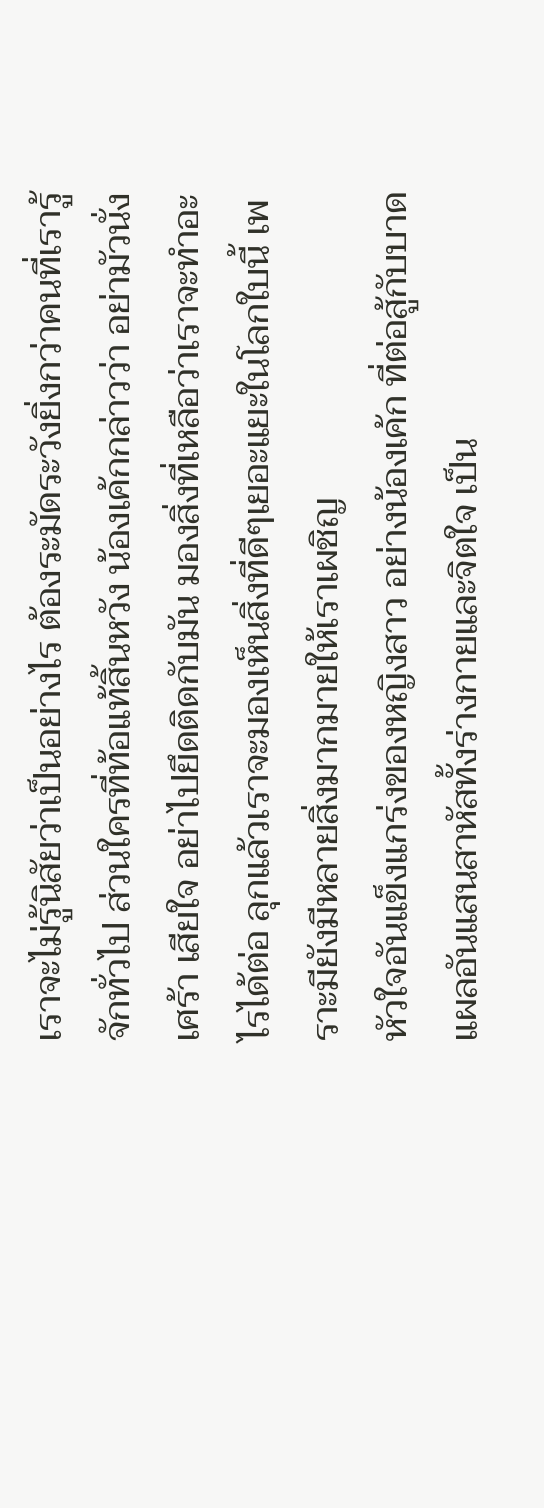เราจะไม่รู้นิสัยว่าเป็นอย่างไร ต้องระมัดระวังยิ่งกว่าคนที่เรารู้จักทั่วไป ส่วนใครที่ท้อแท้สิ้นหวัง น้องเค้กกล่าวว่า อย่ามัวนั่งเศร้า เสียใจ อย่าไปยึดติดกับมัน มองสิ่งที่เหลือว่าเราจะทำอะไรได้ต่อ ลุกแล้วเราจะมองเห็นสิ่งที่ดีๆเยอะแยะในโลกใบนี้ เพราะมียังมีหลายสิ่งมากมายให้เราเผชิญ
หัวใจอันแข็งแกร่งของหญิงสาว อย่างน้องเค้ก ที่ต่อสู้กับบาดแผลอันแสนสาหัสทั้งร่างกายและจิตใจ เป็น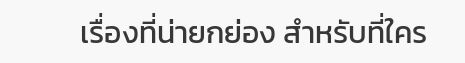เรื่องที่น่ายกย่อง สำหรับที่ใคร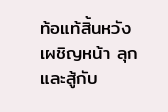ท้อแท้สิ้นหวัง เผชิญหน้า ลุกและสู้กับ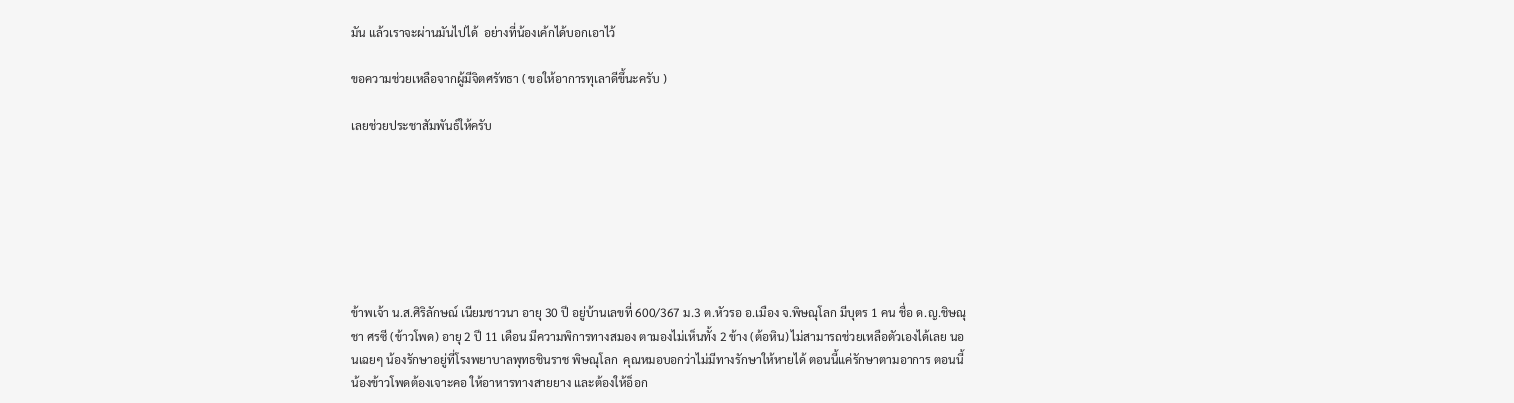มัน แล้วเราจะผ่านมันไปได้  อย่างที่น้องเค้กได้บอกเอาไว้

ขอความช่วยเหลือจากผู้มีจิตศรัทธา ( ขอให้อาการทุเลาดีขึ้นะครับ )

เลยช่วยประชาสัมพันธ์ให้ครับ







ข้าพเจ้า น.ส.ศิริลักษณ์ เนียมชาวนา อายุ 30 ปี อยู่บ้านเลขที่ 600/367 ม.3 ต.หัวรอ อ.เมือง จ.พิษณุโลก มีบุตร 1 คน ชื่อ ด.ญ.ชิษณุชา ศรซี (ข้าวโพด) อายุ 2 ปี 11 เดือน มีความพิการทางสมอง ตามองไม่เห็นทั้ง 2 ข้าง (ต้อหิน) ไม่สามารถช่วยเหลือตัวเองได้เลย นอนเฉยๆ น้องรักษาอยู่ที่โรงพยาบาลพุทธชินราช พิษณุโลก  คุณหมอบอกว่าไม่มีทางรักษาให้หายได้ ตอนนี้แค่รักษาตามอาการ ตอนนี้น้องข้าวโพดต้องเจาะคอ ให้อาหารทางสายยาง และต้องให้อ็อก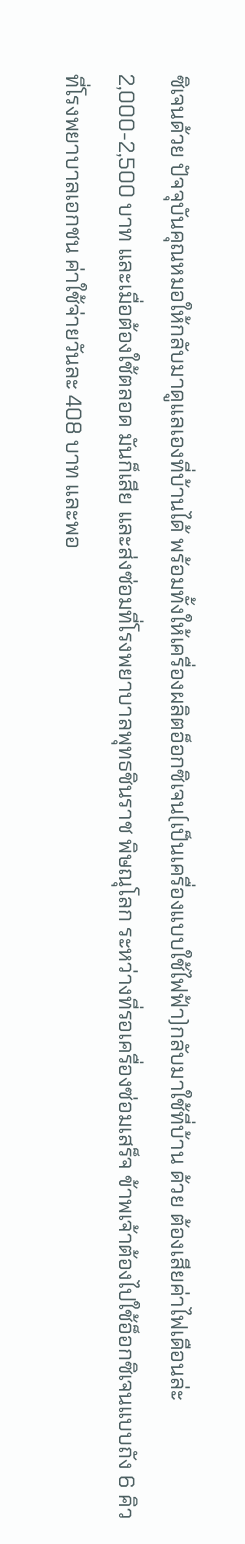ซิเจนด้วย ปัจจุบันคุณหมอให้กลับมาดูแลเองที่บ้านได้ พร้อมทั้งให้เครื่องผลิตอ็อกซิเจน(เป็นเครื่องแบบใช้ไฟฟ้า)กลับมาใช้ที่บ้าน ด้วย ต้องเสียค่าไฟเดือนล่ะ 2,000-2,500 บาท และเมื่อต้องใช้ตลอด มันก็เสีย และส่งซ่อมที่โรงพยาบาลพุทธชินราช พิษณุโลก ระหว่างที่รอเครื่องซ่อมเสร็จ ข้าพเจ้าต้องไปใช้อ็อกซิเจนแบบถัง 6 คิว ที่โรงพยาบาลเอกชน ค่าใช้จ่ายวันละ 408 บาท และพอ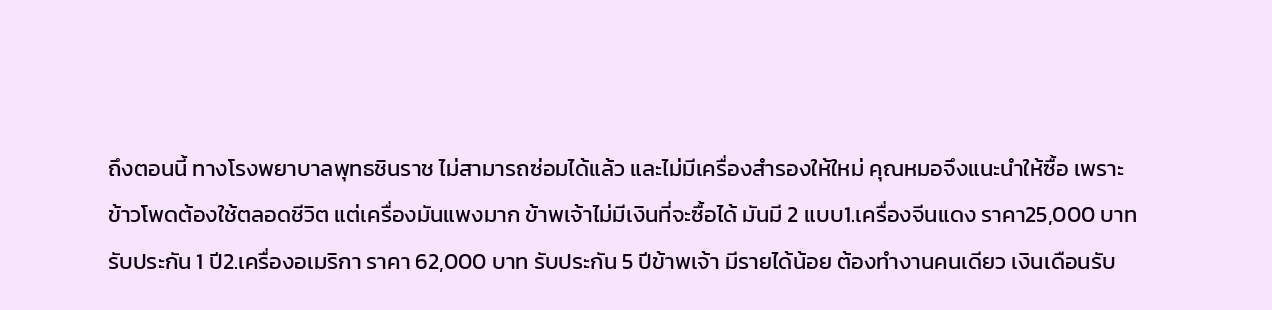ถึงตอนนี้ ทางโรงพยาบาลพุทธชินราช ไม่สามารถซ่อมได้แล้ว และไม่มีเครื่องสำรองให้ใหม่ คุณหมอจึงแนะนำให้ซื้อ เพราะข้าวโพดต้องใช้ตลอดชีวิต แต่เครื่องมันแพงมาก ข้าพเจ้าไม่มีเงินที่จะซื้อได้ มันมี 2 แบบ1.เครื่องจีนแดง ราคา25,000 บาท รับประกัน 1 ปี2.เครื่องอเมริกา ราคา 62,000 บาท รับประกัน 5 ปีข้าพเจ้า มีรายได้น้อย ต้องทำงานคนเดียว เงินเดือนรับ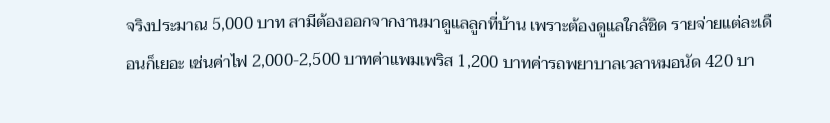จริงประมาณ 5,000 บาท สามีต้องออกจากงานมาดูแลลูกที่บ้าน เพราะต้องดูแลใกล้ชิด รายจ่ายแต่ละเดือนก็เยอะ เช่นค่าไฟ 2,000-2,500 บาทค่าแพมเพริส 1,200 บาทค่ารถพยาบาลเวลาหมอนัด 420 บา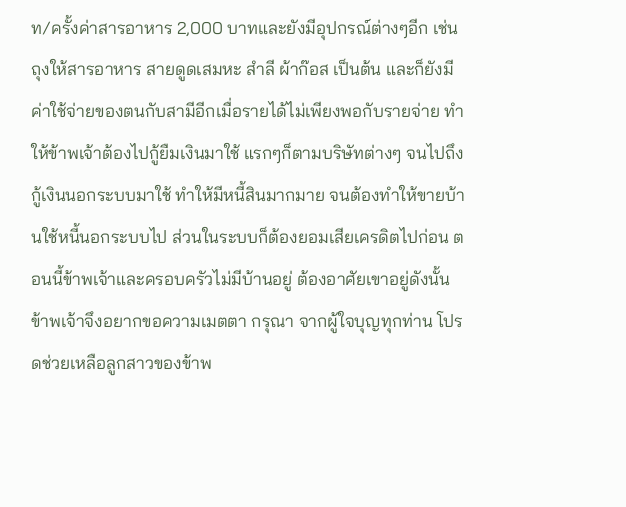ท/ครั้งค่าสารอาหาร 2,000 บาทและยังมีอุปกรณ์ต่างๆอีก เช่น ถุงให้สารอาหาร สายดูดเสมหะ สำลี ผ้าก๊อส เป็นต้น และก็ยังมีค่าใช้จ่ายของตนกับสามีอีกเมื่อรายได้ไม่เพียงพอกับรายจ่าย ทำให้ข้าพเจ้าต้องไปกู้ยืมเงินมาใช้ แรกๆก็ตามบริษัทต่างๆ จนไปถึงกู้เงินนอกระบบมาใช้ ทำให้มีหนี้สินมากมาย จนต้องทำให้ขายบ้านใช้หนี้นอกระบบไป ส่วนในระบบก็ต้องยอมเสียเครดิตไปก่อน ตอนนี้ข้าพเจ้าและครอบครัวไม่มีบ้านอยู่ ต้องอาศัยเขาอยู่ดังนั้น ข้าพเจ้าจึงอยากขอความเมตตา กรุณา จากผู้ใจบุญทุกท่าน โปรดช่วยเหลือลูกสาวของข้าพ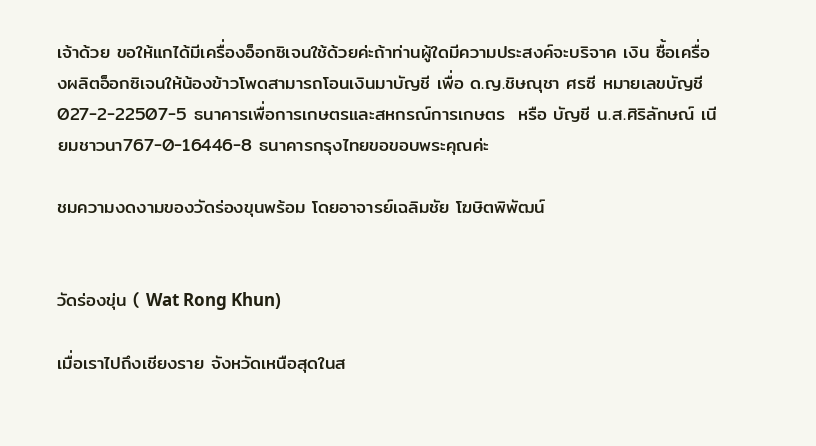เจ้าด้วย ขอให้แกได้มีเครื่องอ็อกซิเจนใช้ด้วยค่ะถ้าท่านผู้ใดมีความประสงค์จะบริจาค เงิน ซื้อเครื่องผลิตอ็อกซิเจนให้น้องข้าวโพดสามารถโอนเงินมาบัญชี เพื่อ ด.ญ.ชิษณุชา ศรซี หมายเลขบัญชี 027-2-22507-5 ธนาคารเพื่อการเกษตรและสหกรณ์การเกษตร  หรือ บัญชี น.ส.ศิริลักษณ์ เนียมชาวนา767-0-16446-8 ธนาคารกรุงไทยขอขอบพระคุณค่ะ

ชมความงดงามของวัดร่องขุนพร้อม โดยอาจารย์เฉลิมชัย โฆษิตพิพัฒน์


วัดร่องขุ่น ( Wat Rong Khun)

เมื่อเราไปถึงเชียงราย จังหวัดเหนือสุดในส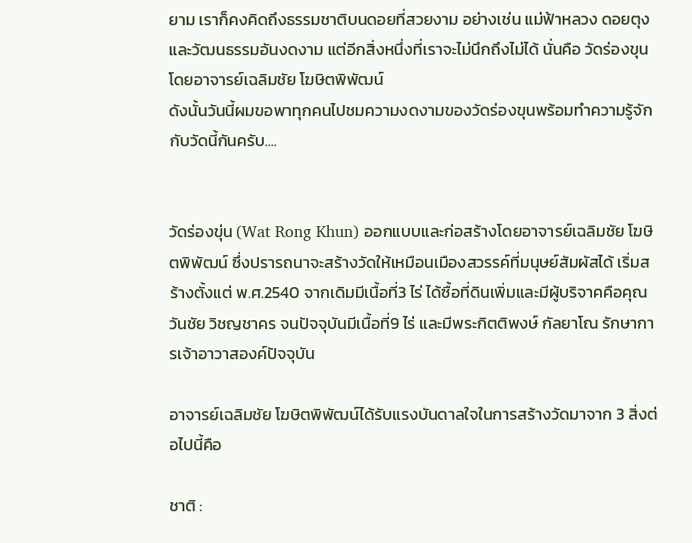ยาม เราก็คงคิดถึงธรรมชาติบนดอยที่สวยงาม อย่างเช่น แม่ฟ้าหลวง ดอยตุง และวัฒนธรรมอันงดงาม แต่อีกสิ่งหนึ่งที่เราจะไม่นึกถึงไม่ได้ นั่นคือ วัดร่องขุน โดยอาจารย์เฉลิมชัย โฆษิตพิพัฒน์
ดังนั้นวันนี้ผมขอพาทุกคนไปชมความงดงามของวัดร่องขุนพร้อมทำความรู้จักกับวัดนี้กันครับ....


วัดร่องขุ่น (Wat Rong Khun) ออกแบบและก่อสร้างโดยอาจารย์เฉลิมชัย โฆษิตพิพัฒน์ ซึ่งปรารถนาจะสร้างวัดให้เหมือนเมืองสวรรค์ที่มนุษย์สัมผัสได้ เริ่มสร้างตั้งแต่ พ.ศ.2540 จากเดิมมีเนื้อที่3 ไร่ ได้ซื้อที่ดินเพิ่มและมีผู้บริจาคคือคุณวันชัย วิชญชาคร จนปัจจุบันมีเนื้อที่9 ไร่ และมีพระกิตติพงษ์ กัลยาโณ รักษาการเจ้าอาวาสองค์ปัจจุบัน

อาจารย์เฉลิมชัย โฆษิตพิพัฒน์ได้รับแรงบันดาลใจในการสร้างวัดมาจาก 3 สิ่งต่อไปนี้คือ

ชาติ :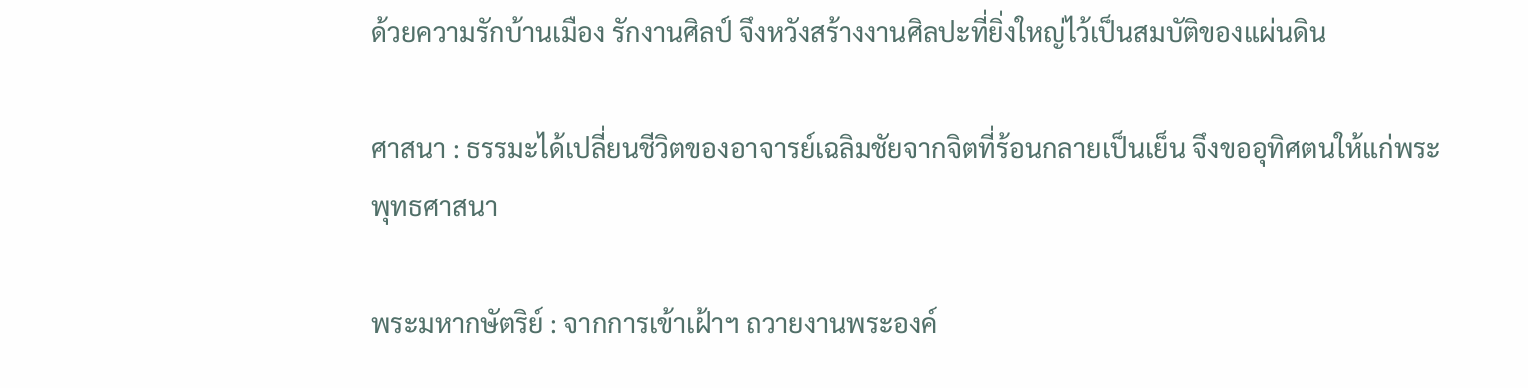ด้วยความรักบ้านเมือง รักงานศิลป์ จึงหวังสร้างงานศิลปะที่ยิ่งใหญ่ไว้เป็นสมบัติของแผ่นดิน

ศาสนา : ธรรมะได้เปลี่ยนชีวิตของอาจารย์เฉลิมชัยจากจิตที่ร้อนกลายเป็นเย็น จึงขออุทิศตนให้แก่พระพุทธศาสนา

พระมหากษัตริย์ : จากการเข้าเฝ้าฯ ถวายงานพระองค์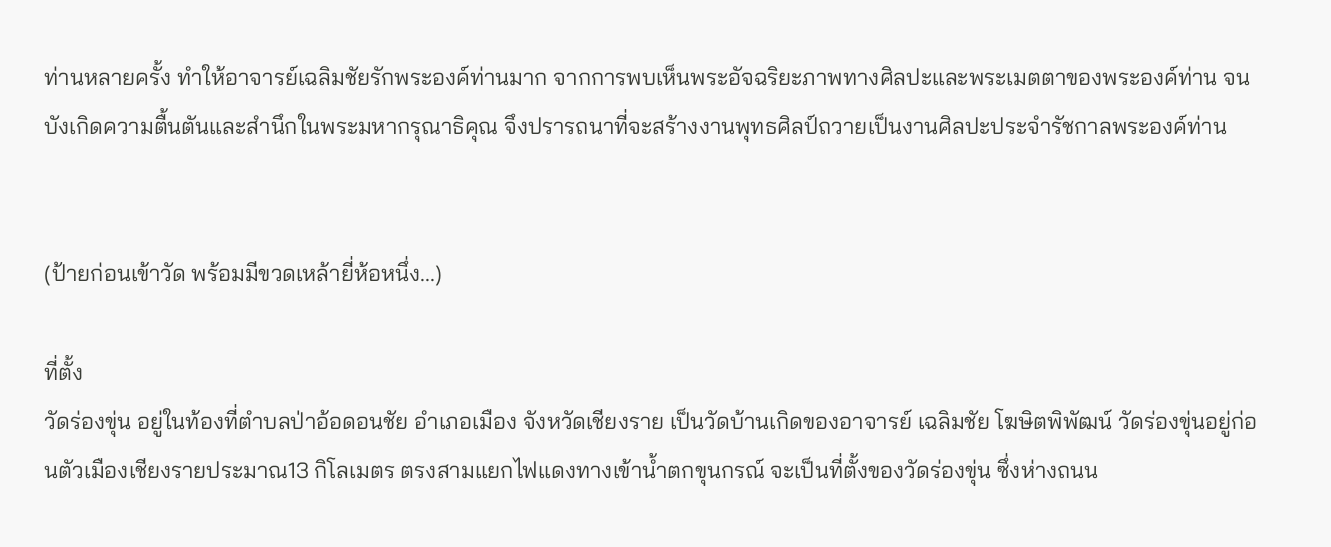ท่านหลายครั้ง ทำให้อาจารย์เฉลิมชัยรักพระองค์ท่านมาก จากการพบเห็นพระอัจฉริยะภาพทางศิลปะและพระเมตตาของพระองค์ท่าน จนบังเกิดความตื้นตันและสำนึกในพระมหากรุณาธิคุณ จึงปรารถนาที่จะสร้างงานพุทธศิลป์ถวายเป็นงานศิลปะประจำรัชกาลพระองค์ท่าน


(ป้ายก่อนเข้าวัด พร้อมมีขวดเหล้ายี่ห้อหนึ่ง...)

ที่ตั้ง
วัดร่องขุ่น อยู่ในท้องที่ตำบลป่าอ้อดอนชัย อำเภอเมือง จังหวัดเชียงราย เป็นวัดบ้านเกิดของอาจารย์ เฉลิมชัย โฆษิตพิพัฒน์ วัดร่องขุ่นอยู่ก่อนตัวเมืองเชียงรายประมาณ13 กิโลเมตร ตรงสามแยกไฟแดงทางเข้าน้ำตกขุนกรณ์ จะเป็นที่ตั้งของวัดร่องขุ่น ซึ่งห่างถนน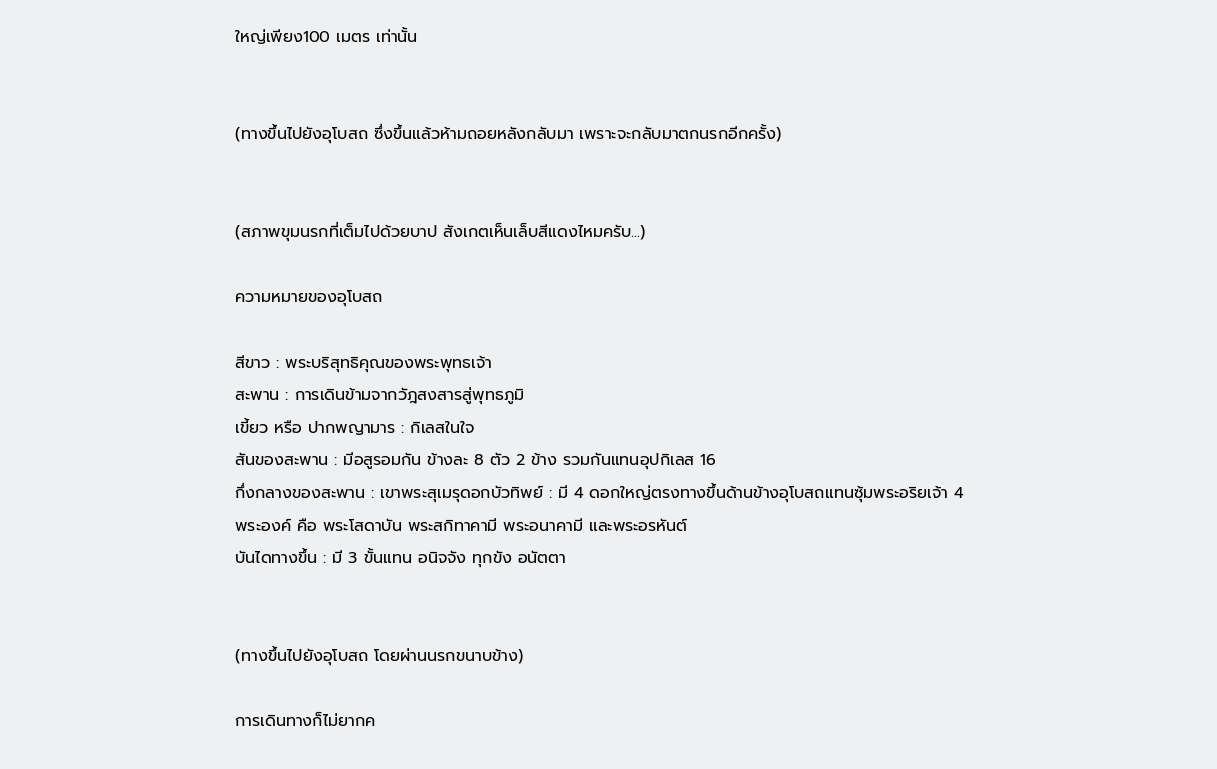ใหญ่เพียง100 เมตร เท่านั้น


(ทางขึ้นไปยังอุโบสถ ซึ่งขึ้นแล้วห้ามถอยหลังกลับมา เพราะจะกลับมาตกนรกอีกครั้ง)


(สภาพขุมนรกที่เต็มไปด้วยบาป สังเกตเห็นเล็บสีแดงไหมครับ...)

ความหมายของอุโบสถ

สีขาว : พระบริสุทธิคุณของพระพุทธเจ้า
สะพาน : การเดินข้ามจากวัฎสงสารสู่พุทธภูมิ
เขี้ยว หรือ ปากพญามาร : กิเลสในใจ
สันของสะพาน : มีอสูรอมกัน ข้างละ 8 ตัว 2 ข้าง รวมกันแทนอุปกิเลส 16
กึ่งกลางของสะพาน : เขาพระสุเมรุดอกบัวทิพย์ : มี 4 ดอกใหญ่ตรงทางขึ้นด้านข้างอุโบสถแทนซุ้มพระอริยเจ้า 4 พระองค์ คือ พระโสดาบัน พระสกิทาคามี พระอนาคามี และพระอรหันต์
บันไดทางขึ้น : มี 3 ขั้นแทน อนิจจัง ทุกขัง อนัตตา


(ทางขึ้นไปยังอุโบสถ โดยผ่านนรกขนาบข้าง)

การเดินทางก็ไม่ยากค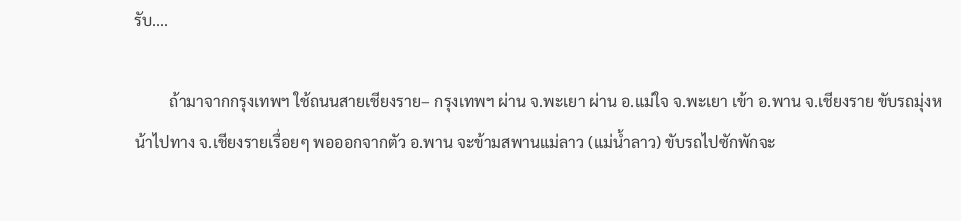รับ....

         ถ้ามาจากกรุงเทพฯ ใช้ถนนสายเชียงราย– กรุงเทพฯ ผ่าน จ.พะเยา ผ่าน อ.แม่ใจ จ.พะเยา เข้า อ.พาน จ.เชียงราย ขับรถมุ่งหน้าไปทาง จ.เชียงรายเรื่อยๆ พอออกจากตัว อ.พาน จะข้ามสพานแม่ลาว (แม่น้ำลาว) ขับรถไปซักพักจะ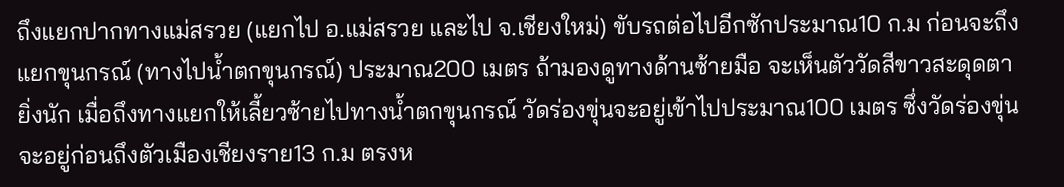ถึงแยกปากทางแม่สรวย (แยกไป อ.แม่สรวย และไป จ.เชียงใหม่) ขับรถต่อไปอีกซักประมาณ10 ก.ม ก่อนจะถึงแยกขุนกรณ์ (ทางไปน้ำตกขุนกรณ์) ประมาณ200 เมตร ถ้ามองดูทางด้านซ้ายมือ จะเห็นตัววัดสีขาวสะดุดตายิ่งนัก เมื่อถึงทางแยกให้เลี้ยวซ้ายไปทางน้ำตกขุนกรณ์ วัดร่องขุ่นจะอยู่เข้าไปประมาณ100 เมตร ซึ่งวัดร่องขุ่นจะอยู่ก่อนถึงตัวเมืองเชียงราย13 ก.ม ตรงห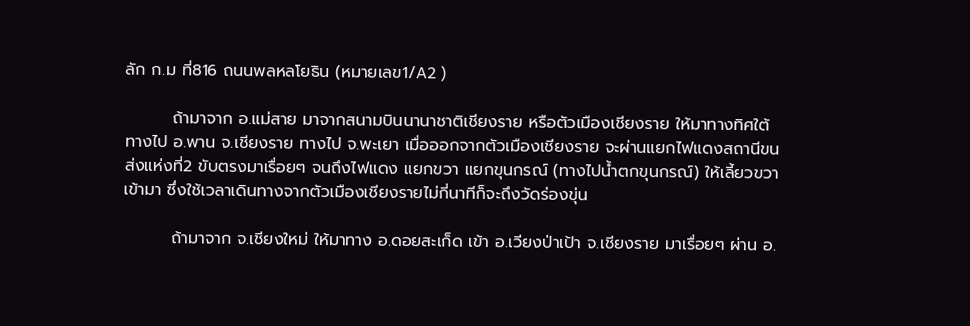ลัก ก.ม ที่816 ถนนพลหลโยธิน (หมายเลข1/A2 )

        ถ้ามาจาก อ.แม่สาย มาจากสนามบินนานาชาติเชียงราย หรือตัวเมืองเชียงราย ให้มาทางทิศใต้ ทางไป อ.พาน จ.เชียงราย ทางไป จ.พะเยา เมื่อออกจากตัวเมืองเชียงราย จะผ่านแยกไฟแดงสถานีขนส่งแห่งที่2 ขับตรงมาเรื่อยๆ จนถึงไฟแดง แยกขวา แยกขุนกรณ์ (ทางไปน้ำตกขุนกรณ์) ให้เลี้ยวขวาเข้ามา ซึ่งใช้เวลาเดินทางจากตัวเมืองเชียงรายไม่กี่นาทีก็จะถึงวัดร่องขุ่น

        ถ้ามาจาก จ.เชียงใหม่ ให้มาทาง อ.ดอยสะเก็ด เข้า อ.เวียงป่าเป้า จ.เชียงราย มาเรื่อยๆ ผ่าน อ.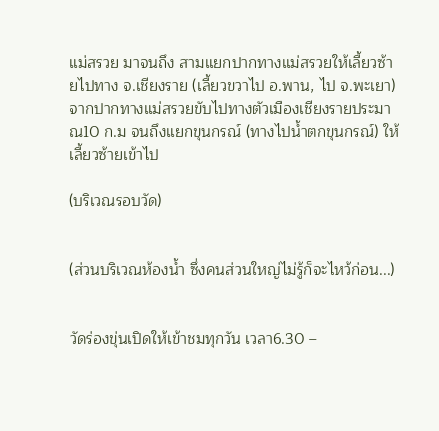แม่สรวย มาจนถึง สามแยกปากทางแม่สรวยให้เลี้ยวซ้ายไปทาง จ.เชียงราย (เลี้ยวขวาไป อ.พาน, ไป จ.พะเยา) จากปากทางแม่สรวยขับไปทางตัวเมืองเชียงรายประมาณ10 ก.ม จนถึงแยกขุนกรณ์ (ทางไปน้ำตกขุนกรณ์) ให้เลี้ยวซ้ายเข้าไป

(บริเวณรอบวัด)


(ส่วนบริเวณห้องน้ำ ซึ่งคนส่วนใหญ่ไม่รู้ก็จะไหว้ก่อน...)


วัดร่องขุ่นเปิดให้เข้าชมทุกวัน เวลา6.30 –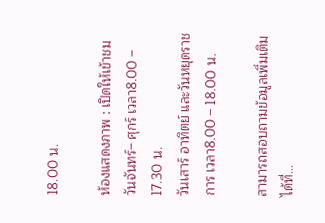18.00 น.

ห้องแสดงภาพ : เปิดให้เข้าชมวันจันทร์– ศุกร์ เวลา8.00 – 17.30 น.
วันเสาร์ อาทิตย์ และวันหยุดราชการ เวลา8.00 – 18.00 น.

สามารถสอบถามข้อมูลเพิ่มเติมได้ที่...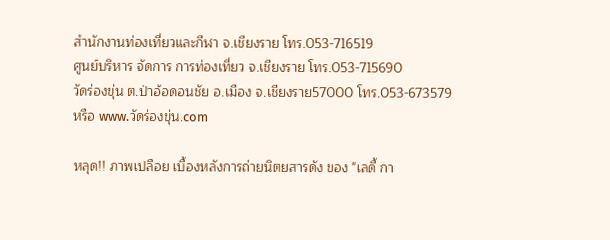สำนักงานท่องเที่ยวและกีฬา จ.เชียงราย โทร.053-716519
ศูนย์บริหาร จัดการ การท่องเที่ยว จ.เชียงราย โทร.053-715690
วัดร่องขุ่น ต.ป่าอ้อดอนชัย อ.เมือง จ.เชียงราย57000 โทร.053-673579
หรือ www.วัดร่องขุ่น.com

หลุด!! ภาพเปลือย เบื้องหลังการถ่ายนิตยสารดัง ของ "เลดี้ กา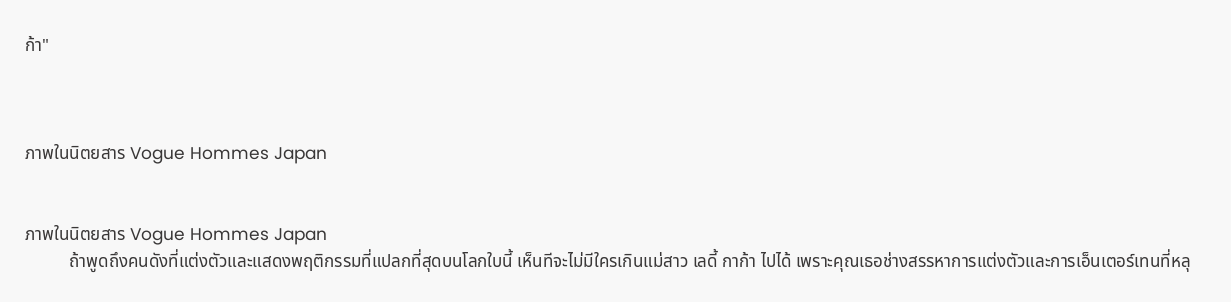ก้า"



ภาพในนิตยสาร Vogue Hommes Japan


ภาพในนิตยสาร Vogue Hommes Japan
          ถ้าพูดถึงคนดังที่แต่งตัวและแสดงพฤติกรรมที่แปลกที่สุดบนโลกใบนี้ เห็นทีจะไม่มีใครเกินแม่สาว เลดี้ กาก้า ไปได้ เพราะคุณเธอช่างสรรหาการแต่งตัวและการเอ็นเตอร์เทนที่หลุ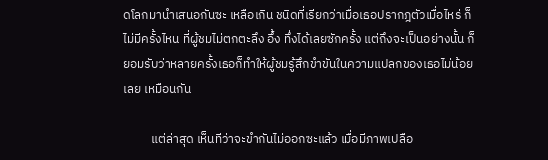ดโลกมานำเสนอกันซะ เหลือเกิน ชนิดที่เรียกว่าเมื่อเธอปรากฎตัวเมื่อไหร่ ก็ไม่มีครั้งไหน ที่ผู้ชมไม่ตกตะลึง อึ้ง ทึ่งได้เลยซักครั้ง แต่ถึงจะเป็นอย่างนั้น ก็ยอมรับว่าหลายครั้งเธอก็ทำให้ผู้ชมรู้สึกขำขันในความแปลกของเธอไม่น้อยเลย เหมือนกัน

          แต่ล่าสุด เห็นทีว่าจะขำกันไม่ออกซะแล้ว เมื่อมีภาพเปลือ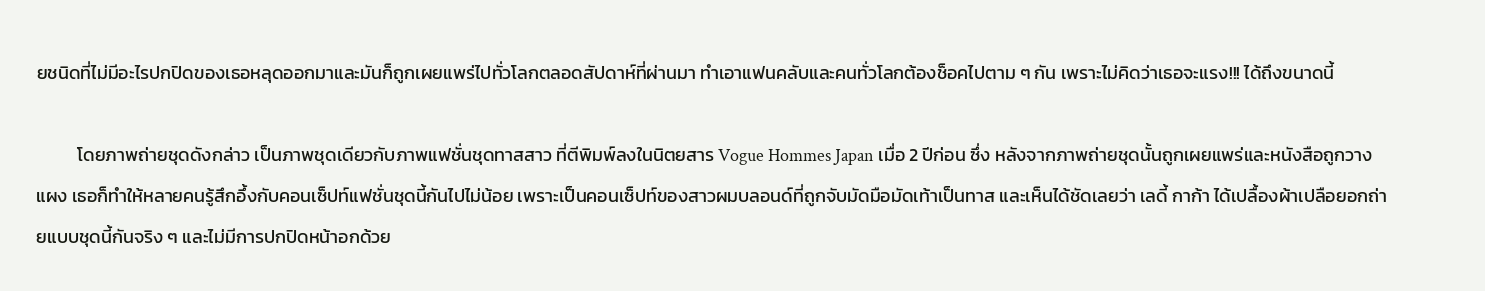ยชนิดที่ไม่มีอะไรปกปิดของเธอหลุดออกมาและมันก็ถูกเผยแพร่ไปทั่วโลกตลอดสัปดาห์ที่ผ่านมา ทำเอาแฟนคลับและคนทั่วโลกต้องช็อคไปตาม ๆ กัน เพราะไม่คิดว่าเธอจะแรง!!! ได้ถึงขนาดนี้

          โดยภาพถ่ายชุดดังกล่าว เป็นภาพชุดเดียวกับภาพแฟชั่นชุดทาสสาว ที่ตีพิมพ์ลงในนิตยสาร Vogue Hommes Japan เมื่อ 2 ปีก่อน ซึ่ง หลังจากภาพถ่ายชุดนั้นถูกเผยแพร่และหนังสือถูกวางแผง เธอก็ทำให้หลายคนรู้สึกอึ้งกับคอนเซ็ปท์แฟชั่นชุดนี้กันไปไม่น้อย เพราะเป็นคอนเซ็ปท์ของสาวผมบลอนด์ที่ถูกจับมัดมือมัดเท้าเป็นทาส และเห็นได้ชัดเลยว่า เลดี้ กาก้า ได้เปลื้องผ้าเปลือยอกถ่ายแบบชุดนี้กันจริง ๆ และไม่มีการปกปิดหน้าอกด้วย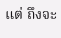แต่ ถึงจะ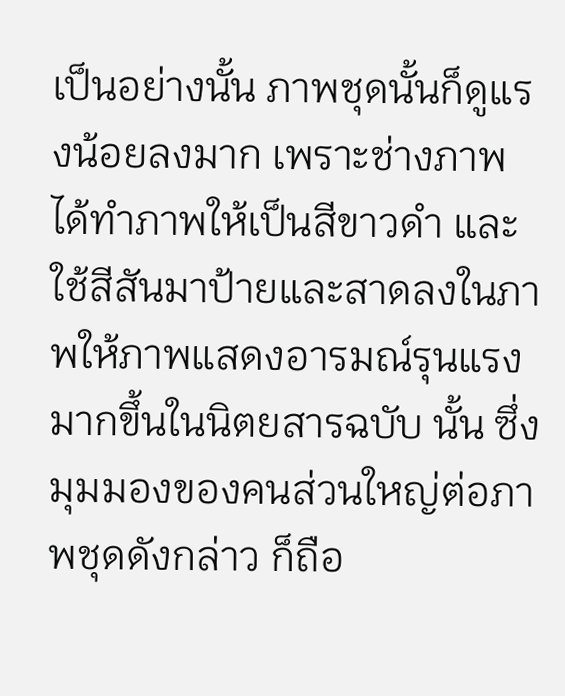เป็นอย่างนั้น ภาพชุดนั้นก็ดูแรงน้อยลงมาก เพราะช่างภาพได้ทำภาพให้เป็นสีขาวดำ และใช้สีสันมาป้ายและสาดลงในภาพให้ภาพแสดงอารมณ์รุนแรงมากขึ้นในนิตยสารฉบับ นั้น ซึ่งมุมมองของคนส่วนใหญ่ต่อภาพชุดดังกล่าว ก็ถือ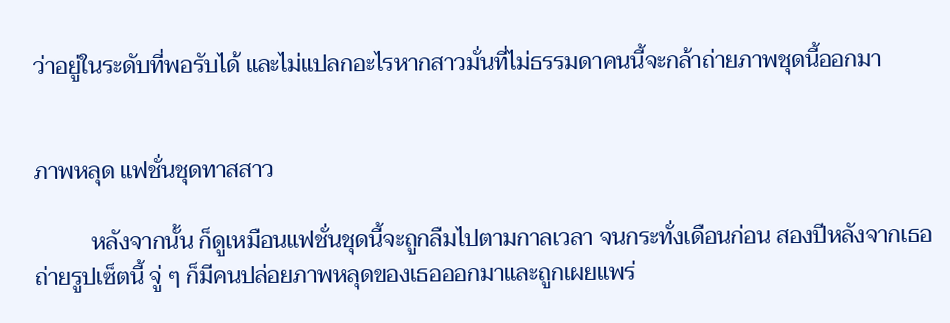ว่าอยู่ในระดับที่พอรับได้ และไม่แปลกอะไรหากสาวมั่นที่ไม่ธรรมดาคนนี้จะกล้าถ่ายภาพชุดนี้ออกมา


ภาพหลุด แฟชั่นชุดทาสสาว

          หลังจากนั้น ก็ดูเหมือนแฟชั่นชุดนี้จะถูกลืมไปตามกาลเวลา จนกระทั่งเดือนก่อน สองปีหลังจากเธอถ่ายรูปเซ็ตนี้ จู่ ๆ ก็มีคนปล่อยภาพหลุดของเธอออกมาและถูกเผยแพร่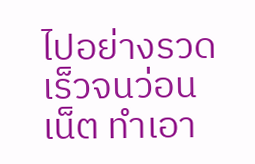ไปอย่างรวดเร็วจนว่อนเน็ต ทำเอา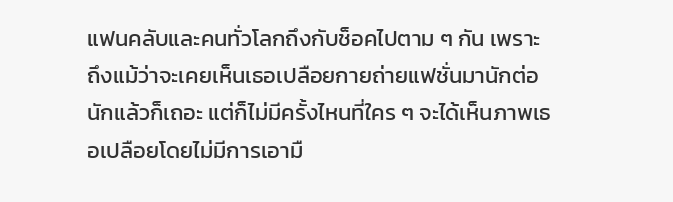แฟนคลับและคนทั่วโลกถึงกับช็อคไปตาม ๆ กัน เพราะ ถึงแม้ว่าจะเคยเห็นเธอเปลือยกายถ่ายแฟชั่นมานักต่อนักแล้วก็เถอะ แต่ก็ไม่มีครั้งไหนที่ใคร ๆ จะได้เห็นภาพเธอเปลือยโดยไม่มีการเอามื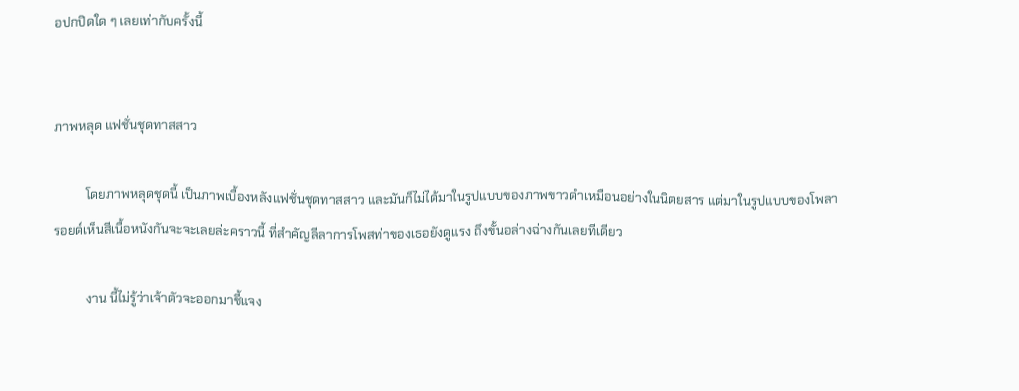อปกปิดใด ๆ เลยเท่ากับครั้งนี้


ภาพหลุด แฟชั่นชุดทาสสาว

          โดยภาพหลุดชุดนี้ เป็นภาพเบื้องหลังแฟชั่นชุดทาสสาว และมันก็ไม่ได้มาในรูปแบบของภาพขาวดำเหมือนอย่างในนิตยสาร แต่มาในรูปแบบของโพลารอยด์เห็นสีเนื้อหนังกันจะจะเลยล่ะคราวนี้ ที่สำคัญลีลาการโพสท่าของเธอยังดูแรง ถึงขั้นอล่างฉ่างกันเลยทีเดียว

          งาน นี้ไม่รู้ว่าเจ้าตัวจะออกมาชี้แจง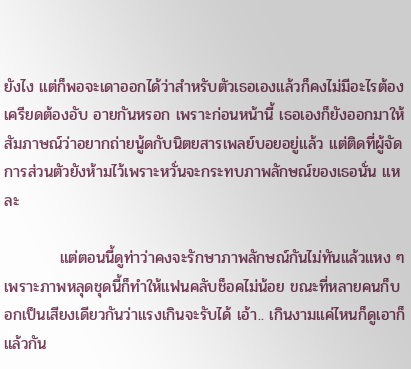ยังไง แต่ก็พอจะเดาออกได้ว่าสำหรับตัวเธอเองแล้วก็คงไม่มีอะไรต้องเครียดต้องอับ อายกันหรอก เพราะก่อนหน้านี้ เธอเองก็ยังออกมาให้สัมภาษณ์ว่าอยากถ่ายนู้ดกับนิตยสารเพลย์บอยอยู่แล้ว แต่ติดที่ผู้จัดการส่วนตัวยังห้ามไว้เพราะหวั่นจะกระทบภาพลักษณ์ของเธอนั่น แหละ

          แต่ตอนนี้ดูท่าว่าคงจะรักษาภาพลักษณ์กันไม่ทันแล้วแหง ๆ เพราะภาพหลุดชุดนี้ก็ทำให้แฟนคลับช็อคไม่น้อย ขณะที่หลายคนก็บอกเป็นเสียงเดียวกันว่าแรงเกินจะรับได้ เอ้า.. เกินงามแค่ไหนก็ดูเอาก็แล้วกัน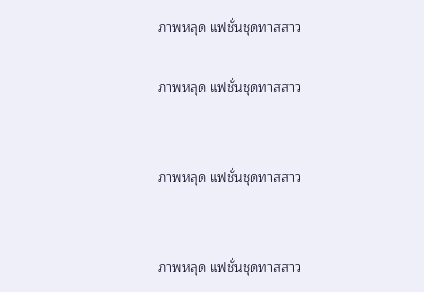ภาพหลุด แฟชั่นชุดทาสสาว

ภาพหลุด แฟชั่นชุดทาสสาว


ภาพหลุด แฟชั่นชุดทาสสาว


ภาพหลุด แฟชั่นชุดทาสสาว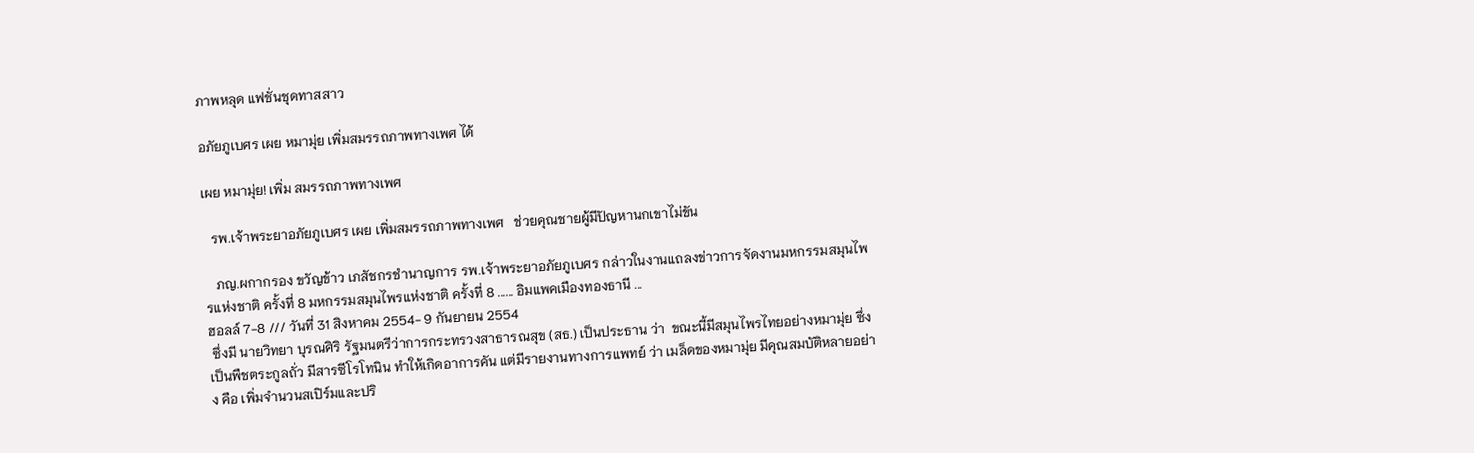ภาพหลุด แฟชั่นชุดทาสสาว

อภัยภูเบศร เผย หมามุ่ย เพิ่มสมรรถภาพทางเพศ ได้

เผย หมามุ่ย! เพิ่ม สมรรถภาพทางเพศ

  รพ.เจ้าพระยาอภัยภูเบศร เผย เพิ่มสมรรถภาพทางเพศ   ช่วยคุณชายผู้มีปัญหานกเขาไม่ขัน

   ภญ.ผกากรอง ขวัญข้าว เภสัชกรชำนาญการ รพ.เจ้าพระยาอภัยภูเบศร กล่าวในงานแถลงข่าวการจัดงานมหกรรมสมุนไพรแห่งชาติ ครั้งที่ 8 มหกรรมสมุนไพรแห่งชาติ ครั้งที่ 8 ...... อิมแพคเมืองทองธานี ...
ฮอลล์ 7-8 /// วันที่ 31 สิงหาคม 2554- 9 กันยายน 2554
 ซึ่งมี นายวิทยา บุรณศิริ รัฐมนตรีว่าการกระทรวงสาธารณสุข (สธ.) เป็นประธาน ว่า  ขณะนี้มีสมุนไพรไทยอย่างหมามุ่ย ซึ่งเป็นพืชตระกูลถั่ว มีสารซีโรโทนิน ทำให้เกิดอาการคัน แต่มีรายงานทางการแพทย์ ว่า เมล็ดของหมามุ่ย มีคุณสมบัติหลายอย่าง คือ เพิ่มจำนวนสเปิร์มและปริ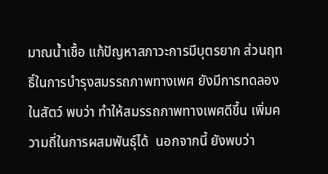มาณน้ำเชื้อ แก้ปัญหาสภาวะการมีบุตรยาก ส่วนฤทธิ์ในการบำรุงสมรรถภาพทางเพศ ยังมีการทดลองในสัตว์ พบว่า ทำให้สมรรถภาพทางเพศดีขึ้น เพิ่มความถี่ในการผสมพันธุ์ได้  นอกจากนี้ ยังพบว่า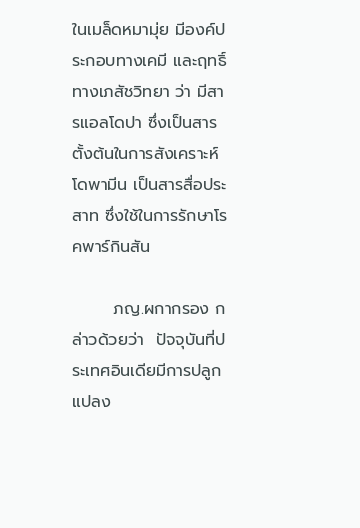ในเมล็ดหมามุ่ย มีองค์ประกอบทางเคมี และฤทธิ์ทางเภสัชวิทยา ว่า มีสารแอลโดปา ซึ่งเป็นสารตั้งต้นในการสังเคราะห์โดพามีน เป็นสารสื่อประสาท ซึ่งใช้ในการรักษาโรคพาร์กินสัน

       ภญ.ผกากรอง กล่าวด้วยว่า  ปัจจุบันที่ประเทศอินเดียมีการปลูกแปลง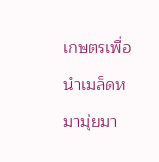เกษตรเพื่อนำเมล็ดหมามุ่ยมา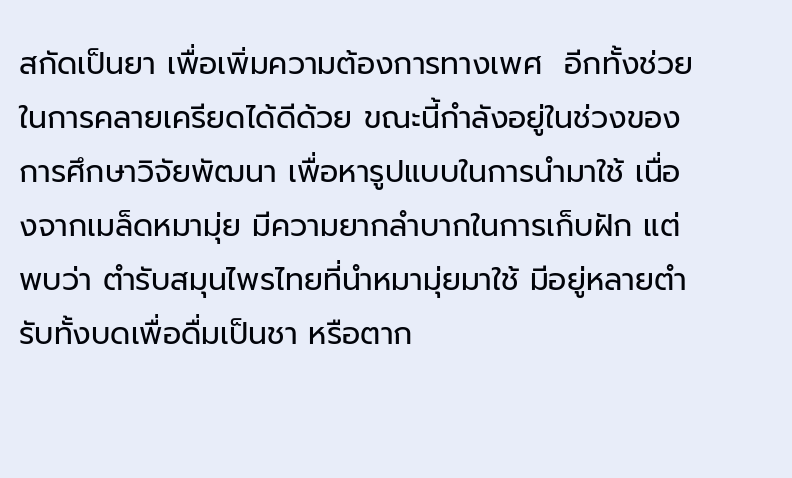สกัดเป็นยา เพื่อเพิ่มความต้องการทางเพศ  อีกทั้งช่วยในการคลายเครียดได้ดีด้วย ขณะนี้กำลังอยู่ในช่วงของการศึกษาวิจัยพัฒนา เพื่อหารูปแบบในการนำมาใช้ เนื่องจากเมล็ดหมามุ่ย มีความยากลำบากในการเก็บฝัก แต่พบว่า ตำรับสมุนไพรไทยที่นำหมามุ่ยมาใช้ มีอยู่หลายตำรับทั้งบดเพื่อดื่มเป็นชา หรือตาก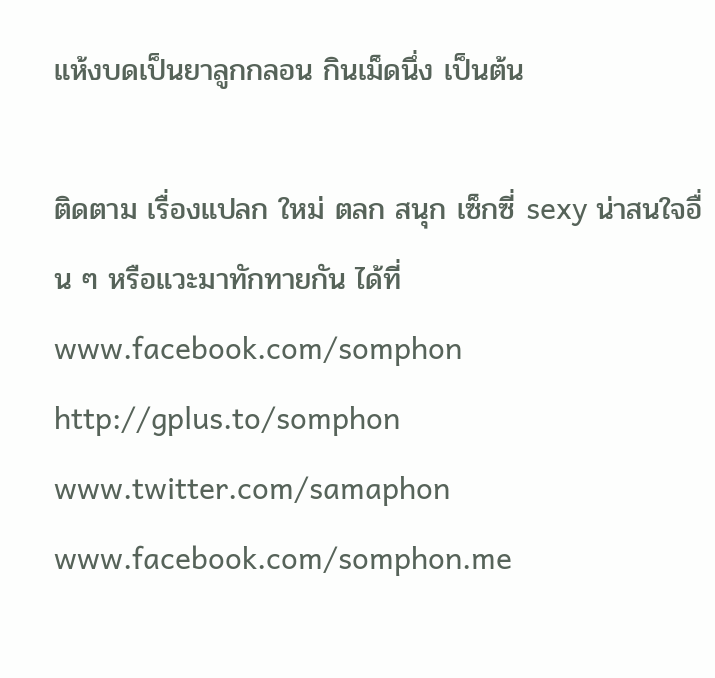แห้งบดเป็นยาลูกกลอน กินเม็ดนึ่ง เป็นต้น

ติดตาม เรื่องแปลก ใหม่ ตลก สนุก เซ็กซี่ sexy น่าสนใจอื่น ๆ หรือแวะมาทักทายกัน ได้ที่
www.facebook.com/somphon http://gplus.to/somphon www.twitter.com/samaphon www.facebook.com/somphon.me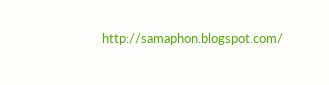http://samaphon.blogspot.com/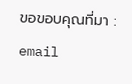ขอขอบคุณที่มา : email